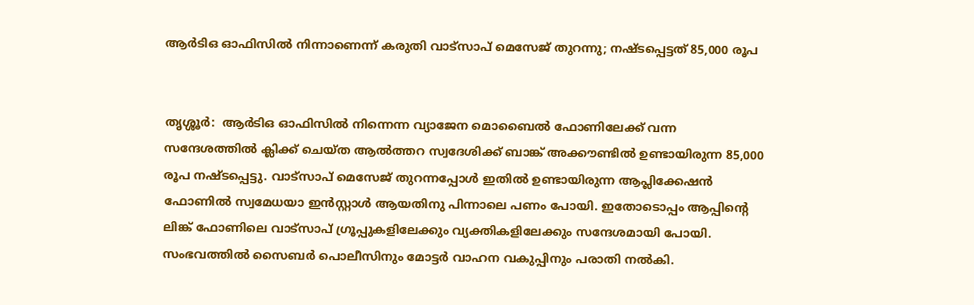ആർടിഒ ഓഫിസിൽ നിന്നാണെന്ന് കരുതി വാട്സാപ് മെസേജ് തുറന്നു; നഷ്ടപ്പെട്ടത് 85,000 രൂപ


തൃശ്ശൂർ:  ആർടിഒ ഓഫിസിൽ നിന്നെന്ന വ്യാജേന മൊബൈൽ ഫോണിലേക്ക് വന്ന സന്ദേശത്തിൽ ക്ലിക്ക് ചെയ്ത ആൽത്തറ സ്വദേശിക്ക് ബാങ്ക് അക്കൗണ്ടിൽ ഉണ്ടായിരുന്ന 85,000 രൂപ നഷ്ടപ്പെട്ടു. വാട്സാപ് മെസേജ് തുറന്നപ്പോൾ ഇതിൽ ഉണ്ടായിരുന്ന ആപ്ലിക്കേഷൻ ഫോണിൽ സ്വമേധയാ ഇൻ‍സ്റ്റാൾ ആയതിനു പിന്നാലെ പണം പോയി. ഇതോടൊപ്പം ആപ്പിന്റെ ലിങ്ക് ഫോണിലെ വാട്സാപ് ഗ്രൂപ്പുകളിലേക്കും വ്യക്തികളിലേക്കും സന്ദേശമായി പോയി. സംഭവത്തിൽ സൈബർ പൊലീസിനും മോട്ടർ വാഹന വകുപ്പിനും പരാതി നൽകി.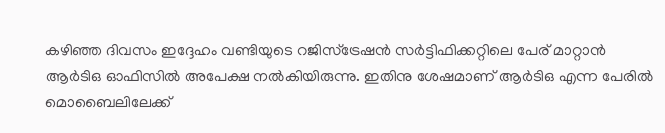കഴിഞ്ഞ ദിവസം ഇദ്ദേഹം വണ്ടിയുടെ റജിസ്ട്രേഷൻ സർട്ടിഫിക്കറ്റിലെ പേര് മാറ്റാൻ ആർടിഒ ഓഫിസിൽ അപേക്ഷ നൽകിയിരുന്നു. ഇതിനു ശേഷമാണ് ആർടിഒ എന്ന പേരിൽ മൊബൈലിലേക്ക്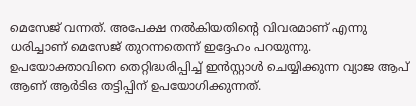മെസേജ് വന്നത്. അപേക്ഷ നൽകിയതിന്റെ വിവരമാണ് എന്നു ധരിച്ചാണ് മെസേജ് തുറന്നതെന്ന് ഇദ്ദേഹം പറയുന്നു. ഉപയോക്താവിനെ തെറ്റിദ്ധരിപ്പിച്ച് ഇൻസ്റ്റാൾ ചെയ്യിക്കുന്ന വ്യാജ ആപ് ആണ് ആർടിഒ തട്ടിപ്പിന് ഉപയോഗിക്കുന്നത്.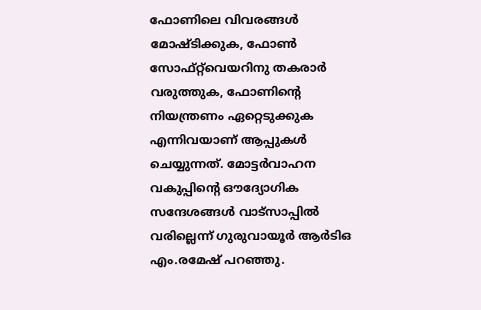ഫോണിലെ വിവരങ്ങൾ മോഷ്ടിക്കുക, ഫോൺ സോഫ്‌റ്റ്‌വെയറിനു തകരാർ വരുത്തുക, ഫോണിന്റെ നിയന്ത്രണം ഏറ്റെടുക്കുക എന്നിവയാണ് ആപ്പുകൾ ചെയ്യുന്നത്. മോട്ടർവാഹന വകുപ്പിന്റെ ഔദ്യോഗിക സന്ദേശങ്ങൾ വാട്സാപ്പിൽ വരില്ലെന്ന് ഗുരുവായൂർ ആർടിഒ എം.രമേഷ് പറഞ്ഞു.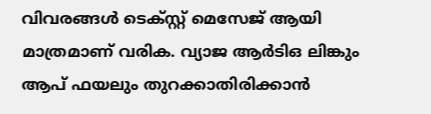വിവരങ്ങൾ ടെക്സ്റ്റ് മെസേജ് ആയി മാത്രമാണ് വരിക. വ്യാജ ആർടിഒ ലിങ്കും ആപ് ഫയലും തുറക്കാതിരിക്കാൻ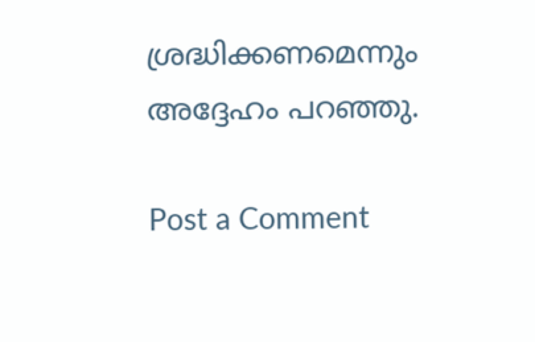ശ്രദ്ധിക്കണമെന്നും അദ്ദേഹം പറഞ്ഞു.

Post a Comment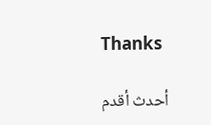Thanks

أحدث أقدم